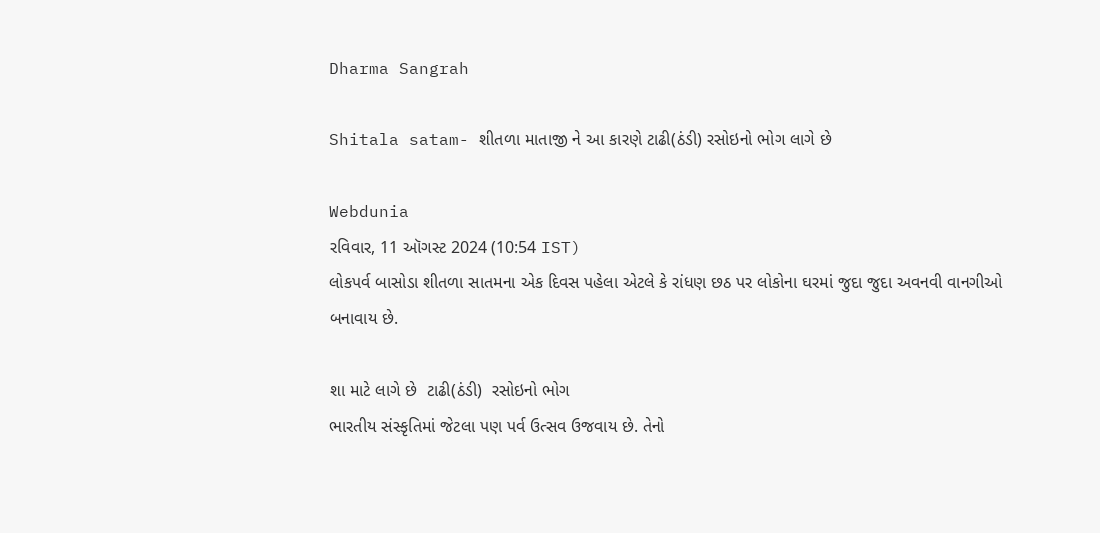Dharma Sangrah

Shitala satam- શીતળા માતાજી ને આ કારણે ટાઢી(ઠંડી) રસોઇનો ભોગ લાગે છે

Webdunia
રવિવાર, 11 ઑગસ્ટ 2024 (10:54 IST)
લોકપર્વ બાસોડા શીતળા સાતમના એક દિવસ પહેલા એટલે કે રાંધણ છઠ પર લોકોના ઘરમાં જુદા જુદા અવનવી વાનગીઓ  બનાવાય છે.

શા માટે લાગે છે  ટાઢી(ઠંડી)  રસોઇનો ભોગ
ભારતીય સંસ્કૃતિમાં જેટલા પણ પર્વ ઉત્સવ ઉજવાય છે. તેનો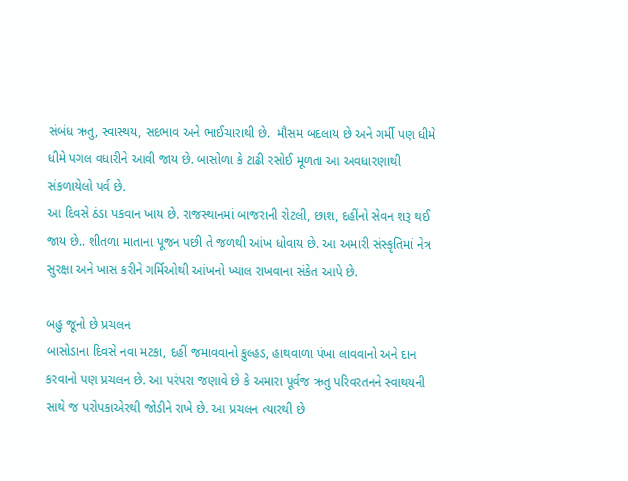સંબંધ ઋતુ, સ્વાસ્થય, સદભાવ અને ભાઈચારાથી છે.  મૌસમ બદલાય છે અને ગર્મી પણ ધીમે ધીમે પગલ વધારીને આવી જાય છે. બાસોળા કે ટાઢી રસોઈ મૂળતા આ અવધારણાથી સંકળાયેલો પર્વ છે.
આ દિવસે ઠંડા પકવાન ખાય છે. રાજસ્થાનમાં બાજરાની રોટલી, છાશ, દહીંનો સેવન શરૂ થઈ જાય છે.. શીતળા માતાના પૂજન પછી તે જળથી આંખ ધોવાય છે. આ અમારી સંસ્કૃતિમાં નેત્ર સુરક્ષા અને ખાસ કરીને ગર્મિઓથી આંખનો ખ્યાલ રાખવાના સંકેત આપે છે.

બહુ જૂનો છે પ્રચલન
બાસોડાના દિવસે નવા મટકા, દહીં જમાવવાનો કુલ્હડ, હાથવાળા પંખા લાવવાનો અને દાન કરવાનો પણ પ્રચલન છે. આ પરંપરા જણાવે છે કે અમારા પૂર્વજ ઋતુ પરિવરતનને સ્વાથયની સાથે જ પરોપકાએરથી જોડીને રાખે છે. આ પ્રચલન ત્યારથી છે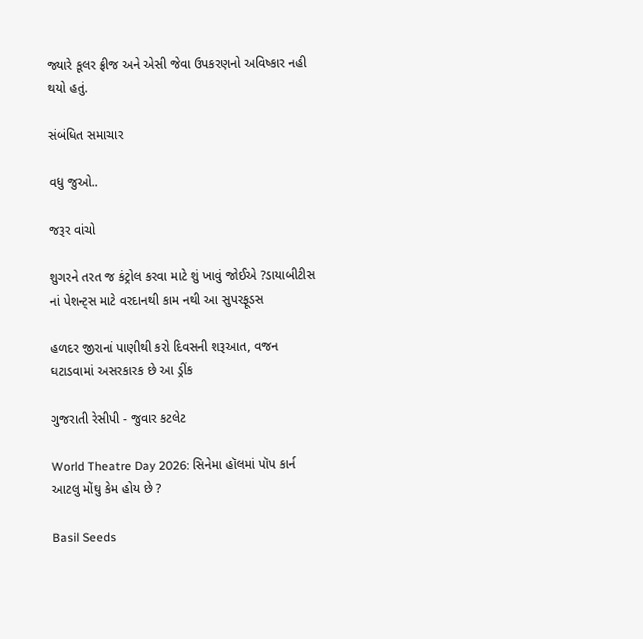જ્યારે કૂલર ફ્રીજ અને એસી જેવા ઉપકરણનો અવિષ્કાર નહી થયો હતું.

સંબંધિત સમાચાર

વધુ જુઓ..

જરૂર વાંચો

શુગરને તરત જ કંટ્રોલ કરવા માટે શું ખાવું જોઈએ ?ડાયાબીટીસ નાં પેશન્ટ્સ માટે વરદાનથી કામ નથી આ સુપરફૂડસ

હળદર જીરાનાં પાણીથી કરો દિવસની શરૂઆત, વજન ઘટાડવામાં અસરકારક છે આ ડ્રીંક

ગુજરાતી રેસીપી - જુવાર કટલેટ

World Theatre Day 2026: સિનેમા હૉલમાં પૉપ કાર્ન આટલુ મોંઘુ કેમ હોય છે ?

Basil Seeds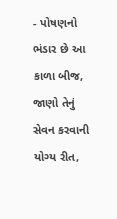- પોષણનો ભંડાર છે આ કાળા બીજ, જાણો તેનું સેવન કરવાની યોગ્ય રીત,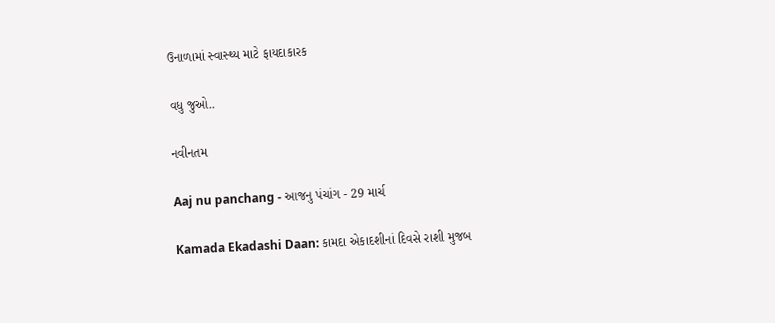ઉનાળામાં સ્વાસ્થ્ય માટે ફાયદાકારક

વધુ જુઓ..

નવીનતમ

Aaj nu panchang - આજનુ પંચાંગ - 29 માર્ચ

Kamada Ekadashi Daan: કામદા એકાદશીનાં દિવસે રાશી મુજબ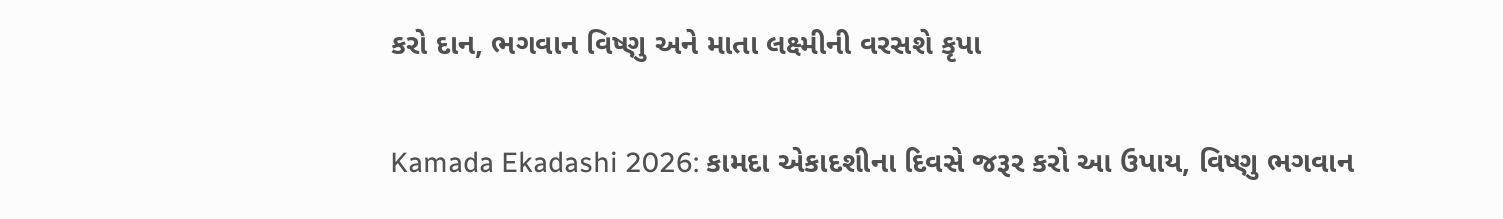કરો દાન, ભગવાન વિષ્ણુ અને માતા લક્ષ્મીની વરસશે કૃપા

Kamada Ekadashi 2026: કામદા એકાદશીના દિવસે જરૂર કરો આ ઉપાય, વિષ્ણુ ભગવાન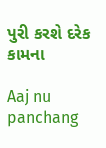પુરી કરશે દરેક કામના

Aaj nu panchang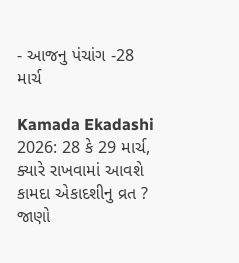- આજનુ પંચાંગ -28 માર્ચ

Kamada Ekadashi 2026: 28 કે 29 માર્ચ, ક્યારે રાખવામાં આવશે કામદા એકાદશીનુ વ્રત ? જાણો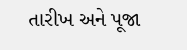તારીખ અને પૂજા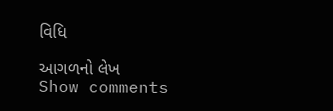વિધિ

આગળનો લેખ
Show comments